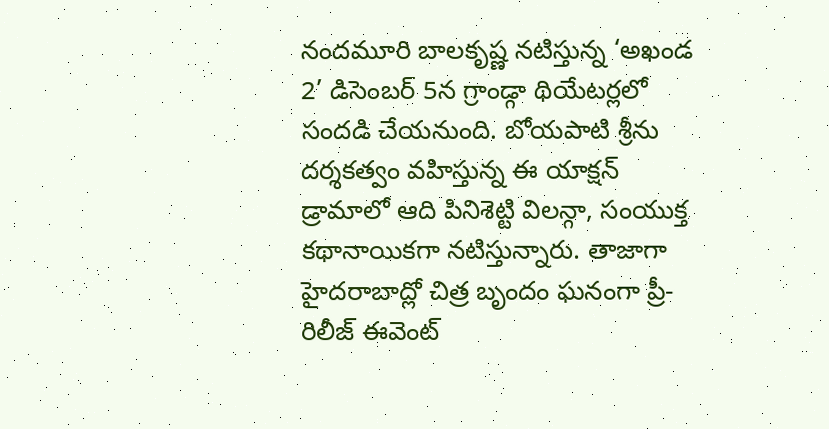నందమూరి బాలకృష్ణ నటిస్తున్న ‘అఖండ 2’ డిసెంబర్ 5న గ్రాండ్గా థియేటర్లలో సందడి చేయనుంది. బోయపాటి శ్రీను దర్శకత్వం వహిస్తున్న ఈ యాక్షన్ డ్రామాలో ఆది పినిశెట్టి విలన్గా, సంయుక్త కథానాయికగా నటిస్తున్నారు. తాజాగా హైదరాబాద్లో చిత్ర బృందం ఘనంగా ప్రీ-రిలీజ్ ఈవెంట్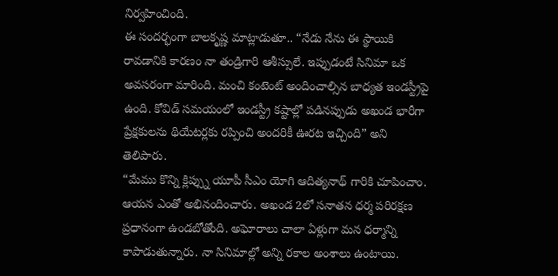నిర్వహించింది.
ఈ సందర్భంగా బాలకృష్ణ మాట్లాడుతూ.. “నేడు నేను ఈ స్థాయికి రావడానికి కారణం నా తండ్రిగారి ఆశీస్సులే. ఇప్పుడంటే సినిమా ఒక అవసరంగా మారింది. మంచి కంటెంట్ అందించాల్సిన బాధ్యత ఇండస్ట్రీపై ఉంది. కోవిడ్ సమయంలో ఇండస్ట్రీ కష్టాల్లో పడినప్పుడు అఖండ భారీగా ప్రేక్షకులను థియేటర్లకు రప్పించి అందరికీ ఊరట ఇచ్చింది” అని తెలిపారు.
“మేము కొన్ని క్లిప్స్ను యూపీ సీఎం యోగి ఆదిత్యనాథ్ గారికి చూపించాం. ఆయన ఎంతో అభినందించారు. అఖండ 2లో సనాతన ధర్మ పరిరక్షణ ప్రధానంగా ఉండబోతోంది. అఘోరాలు చాలా ఏళ్లుగా మన ధర్మాన్ని కాపాడుతున్నారు. నా సినిమాల్లో అన్ని రకాల అంశాలు ఉంటాయి.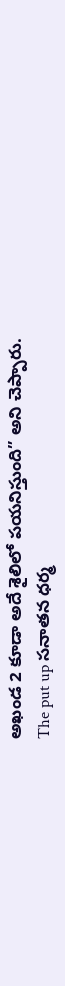అఖండ 2 కూడా అదే శైలిలో పయనిస్తుంది” అని చెప్పారు.
The put up సనాతన ధర్మ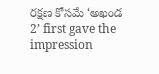రక్షణ కోసమే ‘అఖండ 2’ first gave the impression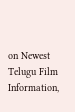on Newest Telugu Film Information,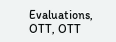Evaluations, OTT, OTT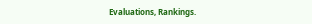Evaluations, Rankings.